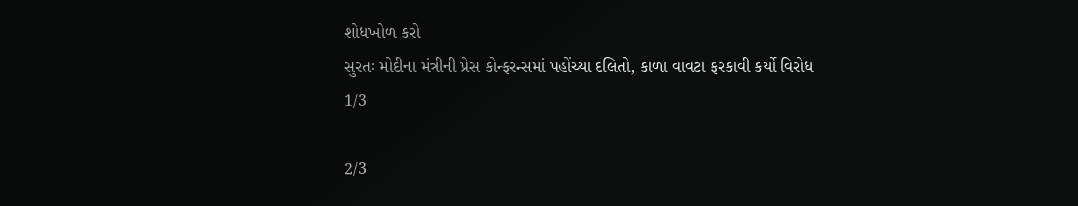શોધખોળ કરો
સુરતઃ મોદીના મંત્રીની પ્રેસ કોન્ફરન્સમાં પહોંચ્યા દલિતો, કાળા વાવટા ફરકાવી કર્યો વિરોધ
1/3

2/3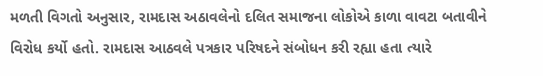મળતી વિગતો અનુસાર, રામદાસ અઠાવલેનો દલિત સમાજના લોકોએ કાળા વાવટા બતાવીને વિરોધ કર્યો હતો. રામદાસ આઠવલે પત્રકાર પરિષદને સંબોધન કરી રહ્યા હતા ત્યારે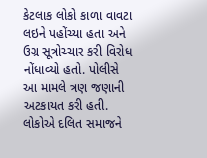કેટલાક લોકો કાળા વાવટા લઇને પહોંચ્યા હતા અને ઉગ્ર સૂત્રોચ્ચાર કરી વિરોધ નોંધાવ્યો હતો. પોલીસે આ મામલે ત્રણ જણાની અટકાયત કરી હતી. લોકોએ દલિત સમાજને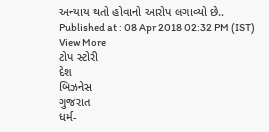અન્યાય થતો હોવાનો આરોપ લગાવ્યો છે..
Published at : 08 Apr 2018 02:32 PM (IST)
View More
ટોપ સ્ટોરી
દેશ
બિઝનેસ
ગુજરાત
ધર્મ-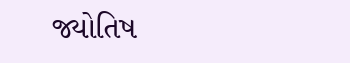જ્યોતિષ